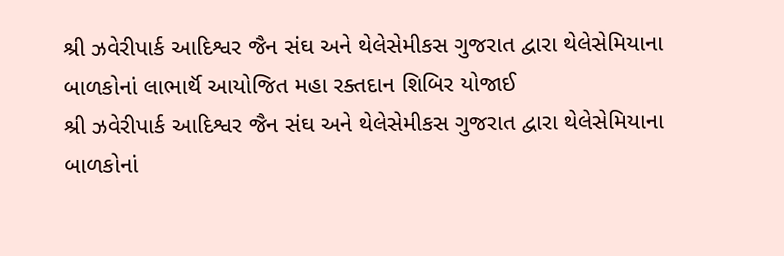શ્રી ઝવેરીપાર્ક આદિશ્વર જૈન સંઘ અને થેલેસેમીકસ ગુજરાત દ્વારા થેલેસેમિયાના બાળકોનાં લાભાર્થૅ આયોજિત મહા રક્તદાન શિબિર યોજાઈ
શ્રી ઝવેરીપાર્ક આદિશ્વર જૈન સંઘ અને થેલેસેમીકસ ગુજરાત દ્વારા થેલેસેમિયાના બાળકોનાં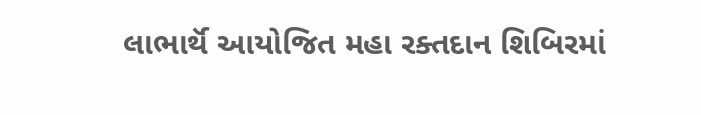લાભાર્થૅ આયોજિત મહા રક્તદાન શિબિરમાં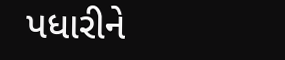પધારીને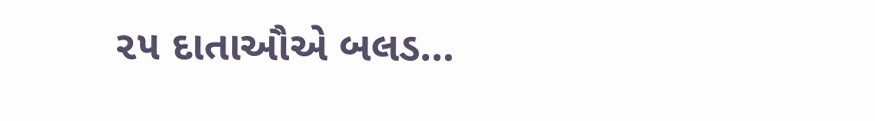૨૫ દાતાઔએ બલડ…